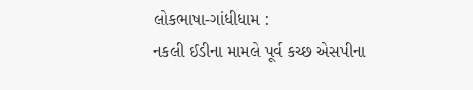લોકભાષા-ગાંધીધામ :
નકલી ઈડીના મામલે પૂર્વ કચ્છ એસપીના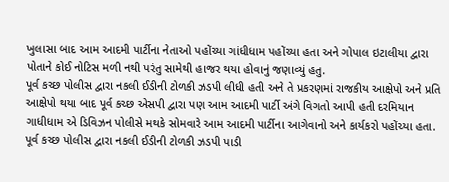ખુલાસા બાદ આમ આદમી પાર્ટીના નેતાઓ પહોંચ્યા ગાંધીધામ પહોંચ્યા હતા અને ગોપાલ ઇટાલીયા દ્વારા પોતાને કોઈ નોટિસ મળી નથી પરંતુ સામેથી હાજર થયા હોવાનું જણાવ્યું હતુ.
પૂર્વ કચ્છ પોલીસ દ્વારા નકલી ઈડીની ટોળકી ઝડપી લીધી હતી અને તે પ્રકરણમાં રાજકીય આક્ષેપો અને પ્રતિ આક્ષેપો થયા બાદ પૂર્વ કચ્છ એસપી દ્વારા પણ આમ આદમી પાર્ટી અંગે વિગતો આપી હતી દરમિયાન ગાધીધામ એ ડિવિઝન પોલીસે મથકે સોમવારે આમ આદમી પાર્ટીના આગેવાનો અને કાર્યકરો પહોંચ્યા હતા.
પૂર્વ કચ્છ પોલીસ દ્વારા નકલી ઈડીની ટોળકી ઝડપી પાડી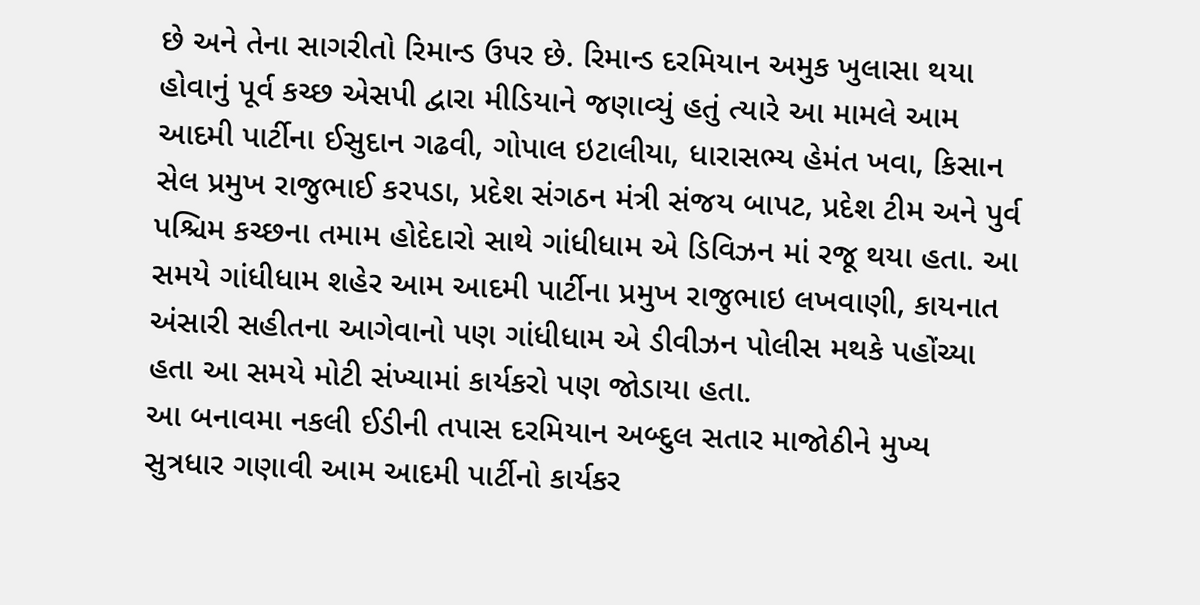છે અને તેના સાગરીતો રિમાન્ડ ઉપર છે. રિમાન્ડ દરમિયાન અમુક ખુલાસા થયા હોવાનું પૂર્વ કચ્છ એસપી દ્વારા મીડિયાને જણાવ્યું હતું ત્યારે આ મામલે આમ આદમી પાર્ટીના ઈસુદાન ગઢવી, ગોપાલ ઇટાલીયા, ધારાસભ્ય હેમંત ખવા, કિસાન સેલ પ્રમુખ રાજુભાઈ કરપડા, પ્રદેશ સંગઠન મંત્રી સંજય બાપટ, પ્રદેશ ટીમ અને પુર્વ પશ્ચિમ કચ્છના તમામ હોદેદારો સાથે ગાંધીધામ એ ડિવિઝન માં રજૂ થયા હતા. આ સમયે ગાંધીધામ શહેર આમ આદમી પાર્ટીના પ્રમુખ રાજુભાઇ લખવાણી, કાયનાત અંસારી સહીતના આગેવાનો પણ ગાંધીધામ એ ડીવીઝન પોલીસ મથકે પહોંચ્યા હતા આ સમયે મોટી સંખ્યામાં કાર્યકરો પણ જોડાયા હતા.
આ બનાવમા નકલી ઈડીની તપાસ દરમિયાન અબ્દુલ સતાર માજોઠીને મુખ્ય સુત્રધાર ગણાવી આમ આદમી પાર્ટીનો કાર્યકર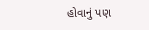હોવાનું પણ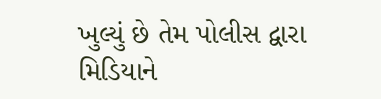ખુલ્યું છે તેમ પોલીસ દ્વારા મિડિયાને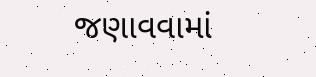જણાવવામાં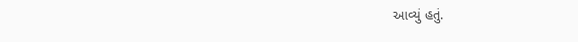આવ્યું હતું.